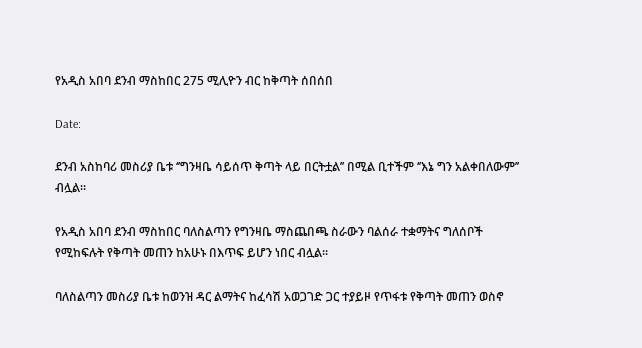የአዲስ አበባ ደንብ ማስከበር 275 ሚሊዮን ብር ከቅጣት ሰበሰበ

Date:

ደንብ አስከባሪ መስሪያ ቤቱ ‘’ግንዛቤ ሳይሰጥ ቅጣት ላይ በርትቷል’’ በሚል ቢተችም ‘’እኔ ግን አልቀበለውም’’ ብሏል፡፡

የአዲስ አበባ ደንብ ማስከበር ባለስልጣን የግንዛቤ ማስጨበጫ ስራውን ባልሰራ ተቋማትና ግለሰቦች የሚከፍሉት የቅጣት መጠን ከአሁኑ በእጥፍ ይሆን ነበር ብሏል፡፡

ባለስልጣን መስሪያ ቤቱ ከወንዝ ዳር ልማትና ከፈሳሽ አወጋገድ ጋር ተያይዞ የጥፋቱ የቅጣት መጠን ወስኖ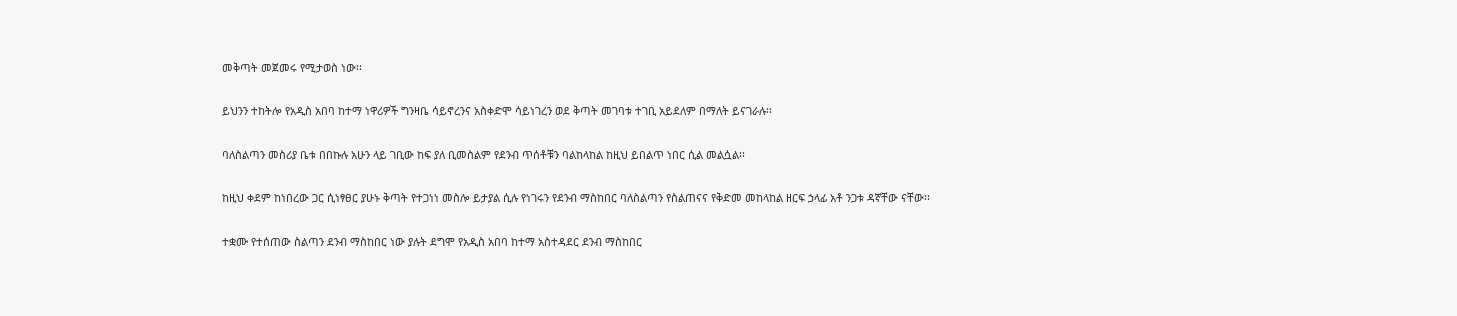መቅጣት መጀመሩ የሚታወስ ነው፡፡

ይህንን ተከትሎ የአዲስ አበባ ከተማ ነዋሪዎች ግንዛቤ ሳይኖረንና አስቀድሞ ሳይነገረን ወደ ቅጣት መገባቱ ተገቢ አይደለም በማለት ይናገራሉ፡፡

ባለስልጣን መስሪያ ቤቱ በበኩሉ አሁን ላይ ገቢው ከፍ ያለ ቢመስልም የደንብ ጥሰቶቹን ባልከላከል ከዚህ ይበልጥ ነበር ሲል መልሷል፡፡

ከዚህ ቀደም ከነበረው ጋር ሲነፃፀር ያሁኑ ቅጣት የተጋነነ መስሎ ይታያል ሲሉ የነገሩን የደንብ ማስከበር ባለስልጣን የስልጠናና የቅድመ መከላከል ዘርፍ ኃላፊ አቶ ንጋቱ ዳኛቸው ናቸው፡፡

ተቋሙ የተሰጠው ስልጣን ደንብ ማስከበር ነው ያሉት ደግሞ የአዲስ አበባ ከተማ አስተዳደር ደንብ ማስከበር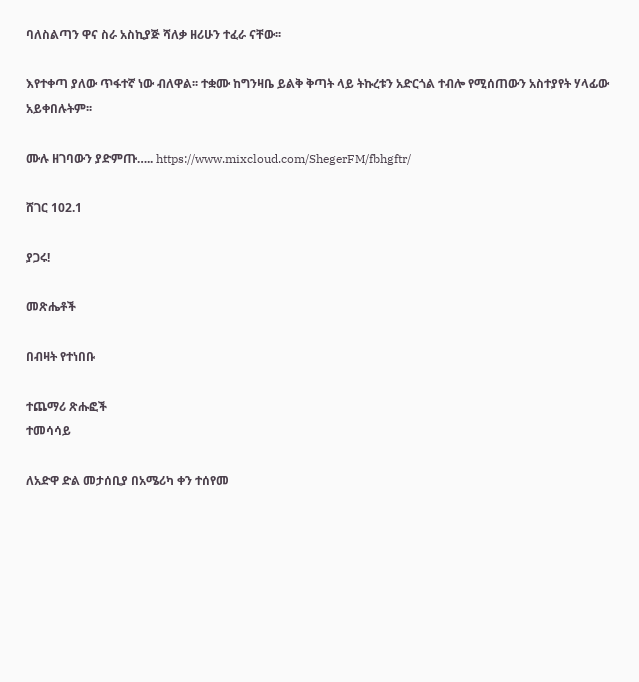ባለስልጣን ዋና ስራ አስኪያጅ ሻለቃ ዘሪሁን ተፈራ ናቸው፡፡

እየተቀጣ ያለው ጥፋተኛ ነው ብለዋል፡፡ ተቋሙ ከግንዛቤ ይልቅ ቅጣት ላይ ትኩረቱን አድርጎል ተብሎ የሚሰጠውን አስተያየት ሃላፊው አይቀበሉትም፡፡

ሙሉ ዘገባውን ያድምጡ….. https://www.mixcloud.com/ShegerFM/fbhgftr/

ሸገር 102.1

ያጋሩ!

መጽሔቶች

በብዛት የተነበቡ

ተጨማሪ ጽሑፎች
ተመሳሳይ

ለአድዋ ድል መታሰቢያ በአሜሪካ ቀን ተሰየመ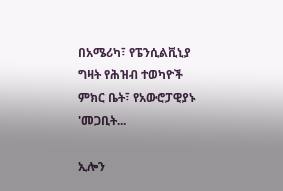በአሜሪካ፣ የፔንሲልቪኒያ ግዛት የሕዝብ ተወካዮች ምክር ቤት፣ የአውሮፓዊያኑ 'መጋቢት...

ኢሎን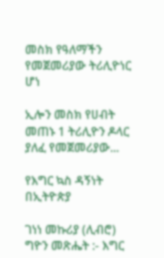መስክ የዓለማችን የመጀመሪያው ትሪሊዮነር ሆነ

ኢሎን መስክ የሀብት መጠኑ 1 ትሪሊዮን ዶላር ያለፈ የመጀመሪያው...

የእግር ኳስ ዳኝነት በኢትዮጵያ

ገነነ መኩሪያ (ሊብሮ) ግዮን መጽሔት :- እግር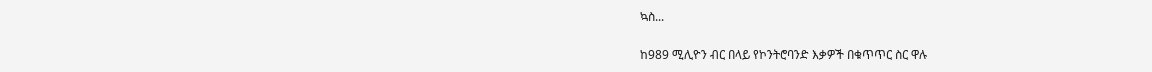ኳስ...

ከ989 ሚሊዮን ብር በላይ የኮንትሮባንድ እቃዎች በቁጥጥር ስር ዋሉ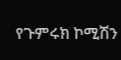የጉምሩክ ኮሚሽን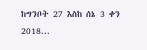ከግንቦት 27 እስከ ሰኔ 3 ቀን 2018...